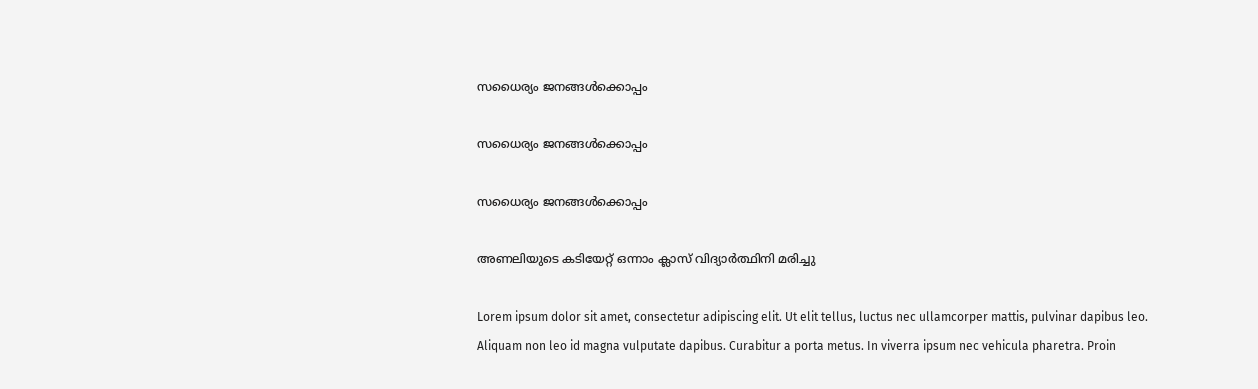സധൈര്യം ജനങ്ങൾക്കൊപ്പം

സധൈര്യം ജനങ്ങൾക്കൊപ്പം

സധൈര്യം ജനങ്ങൾക്കൊപ്പം

അണലിയുടെ കടിയേറ്റ് ഒന്നാം ക്ലാസ് വിദ്യാർത്ഥിനി മരിച്ചു

Lorem ipsum dolor sit amet, consectetur adipiscing elit. Ut elit tellus, luctus nec ullamcorper mattis, pulvinar dapibus leo. Aliquam non leo id magna vulputate dapibus. Curabitur a porta metus. In viverra ipsum nec vehicula pharetra. Proin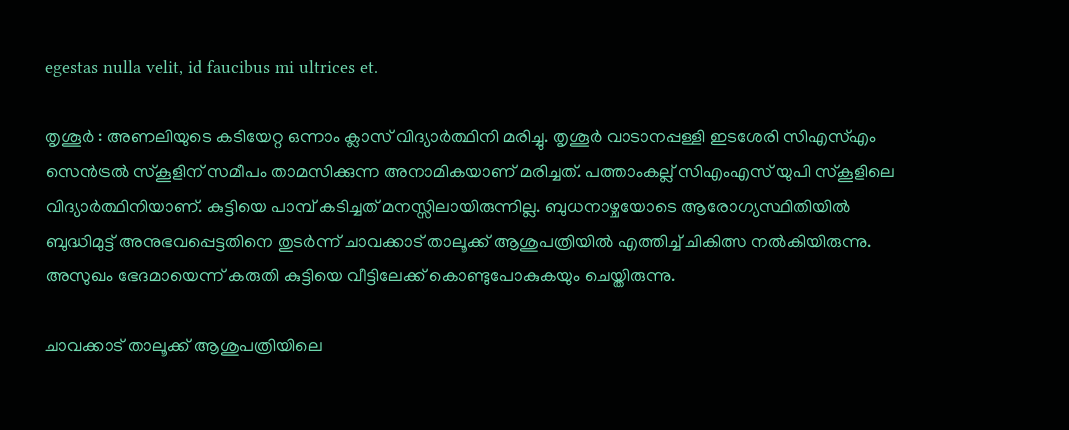egestas nulla velit, id faucibus mi ultrices et.

തൃശൂര്‍ : അണലിയുടെ കടിയേറ്റ ഒന്നാം ക്ലാസ് വിദ്യാര്‍ത്ഥിനി മരിച്ചു. തൃശൂര്‍ വാടാനപ്പള്ളി ഇടശേരി സിഎസ്എം സെന്‍ട്രല്‍ സ്‌കൂളിന് സമീപം താമസിക്കുന്ന അനാമികയാണ് മരിച്ചത്. പത്താംകല്ല് സിഎംഎസ് യുപി സ്‌കൂളിലെ വിദ്യാര്‍ത്ഥിനിയാണ്. കുട്ടിയെ പാമ്പ് കടിച്ചത് മനസ്സിലായിരുന്നില്ല. ബുധനാഴ്ചയോടെ ആരോഗ്യസ്ഥിതിയില്‍ ബുദ്ധിമുട്ട് അനുഭവപ്പെട്ടതിനെ തുടര്‍ന്ന് ചാവക്കാട് താലൂക്ക് ആശുപത്രിയില്‍ എത്തിച്ച് ചികിത്സ നല്‍കിയിരുന്നു. അസുഖം ഭേദമായെന്ന് കരുതി കുട്ടിയെ വീട്ടിലേക്ക് കൊണ്ടുപോകുകയും ചെയ്തിരുന്നു.

ചാവക്കാട് താലൂക്ക് ആശുപത്രിയിലെ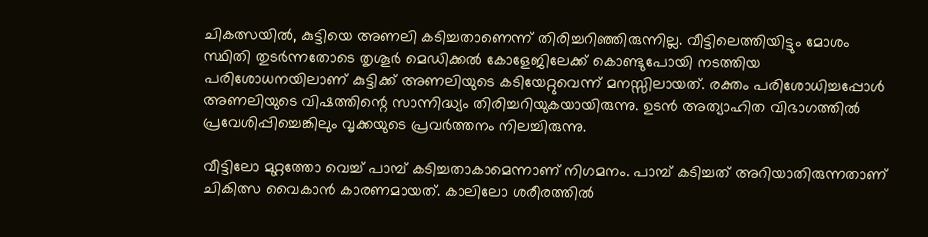ചികത്സയില്‍, കുട്ടിയെ അണലി കടിച്ചതാണെന്ന് തിരിച്ചറിഞ്ഞിരുന്നില്ല. വീട്ടിലെത്തിയിട്ടും മോശം സ്ഥിതി തുടര്‍ന്നതോടെ തൃശൂര്‍ മെഡിക്കല്‍ കോളേജിലേക്ക് കൊണ്ടുപോയി നടത്തിയ പരിശോധനയിലാണ് കുട്ടിക്ക് അണലിയുടെ കടിയേറ്റുവെന്ന് മനസ്സിലായത്. രക്തം പരിശോധിച്ചപ്പോള്‍ അണലിയുടെ വിഷത്തിന്റെ സാന്നിദ്ധ്യം തിരിച്ചറിയുകയായിരുന്നു. ഉടന്‍ അത്യാഹിത വിഭാഗത്തില്‍ പ്രവേശിപ്പിച്ചെങ്കിലും വൃക്കയുടെ പ്രവര്‍ത്തനം നിലച്ചിരുന്നു.

വീട്ടിലോ മുറ്റത്തോ വെച്ച് പാമ്പ് കടിച്ചതാകാമെന്നാണ് നിഗമനം. പാമ്പ് കടിച്ചത് അറിയാതിരുന്നതാണ് ചികിത്സ വൈകാന്‍ കാരണമായത്. കാലിലോ ശരീരത്തില്‍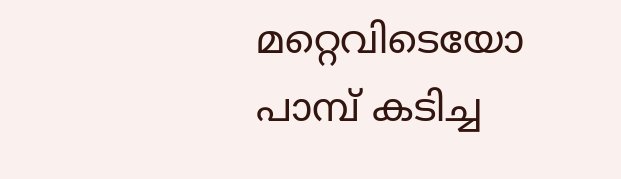മറ്റെവിടെയോ പാമ്പ് കടിച്ച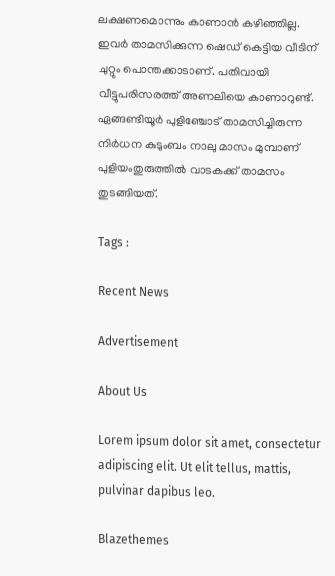ലക്ഷണമൊന്നും കാണാന്‍ കഴിഞ്ഞില്ല. ഇവര്‍ താമസിക്കുന്ന ഷെഡ് കെട്ടിയ വീടിന് ചുറ്റും പൊന്തക്കാടാണ്. പതിവായി വീട്ടുപരിസരത്ത് അണലിയെ കാണാറുണ്ട്. ഏങ്ങണ്ടിയൂര്‍ പുളിഞ്ചോട് താമസിച്ചിരുന്ന നിര്‍ധന കുടുംബം നാലു മാസം മുമ്പാണ് പുളിയംതുരുത്തില്‍ വാടകക്ക് താമസം തുടങ്ങിയത്.

Tags :

Recent News

Advertisement

About Us

Lorem ipsum dolor sit amet, consectetur adipiscing elit. Ut elit tellus, mattis, pulvinar dapibus leo.

Blazethemes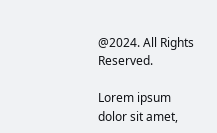@2024. All Rights Reserved.

Lorem ipsum dolor sit amet,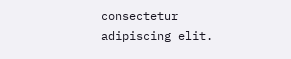consectetur adipiscing elit.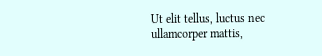Ut elit tellus, luctus nec ullamcorper mattis,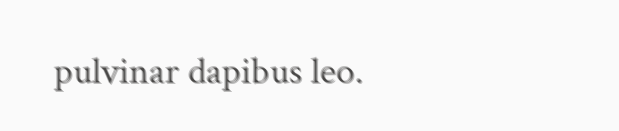pulvinar dapibus leo.